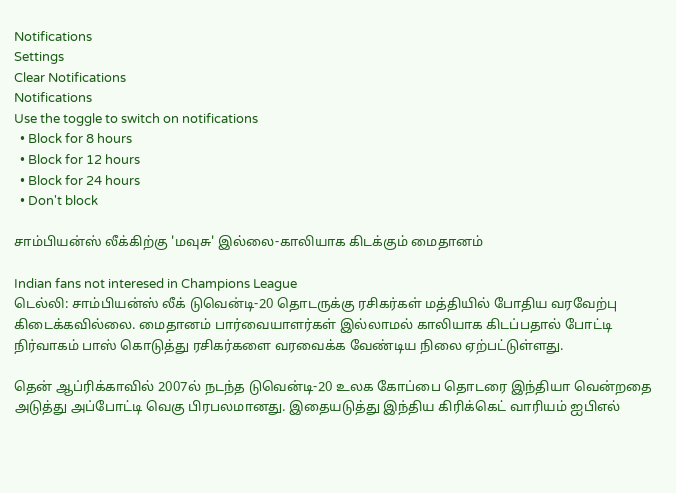Notifications
Settings
Clear Notifications
Notifications
Use the toggle to switch on notifications
  • Block for 8 hours
  • Block for 12 hours
  • Block for 24 hours
  • Don't block

சாம்பியன்ஸ் லீக்கிற்கு 'மவுசு' இல்லை-காலியாக கிடக்கும் மைதானம்

Indian fans not interesed in Champions League
டெல்லி: சாம்பியன்ஸ் லீக் டுவென்டி-20 தொடருக்கு ரசிகர்கள் மத்தியில் போதிய வரவேற்பு கிடைக்கவில்லை. மைதானம் பார்வையாளர்கள் இல்லாமல் காலியாக கிடப்பதால் போட்டி நிர்வாகம் பாஸ் கொடுத்து ரசிகர்களை வரவைக்க வேண்டிய நிலை ஏற்பட்டுள்ளது.

தென் ஆப்ரிக்காவில் 2007ல் நடந்த டுவென்டி-20 உலக கோப்பை தொடரை இந்தியா வென்றதை அடுத்து அப்போட்டி வெகு பிரபலமானது. இதையடுத்து இந்திய கிரிக்கெட் வாரியம் ஐபிஎல்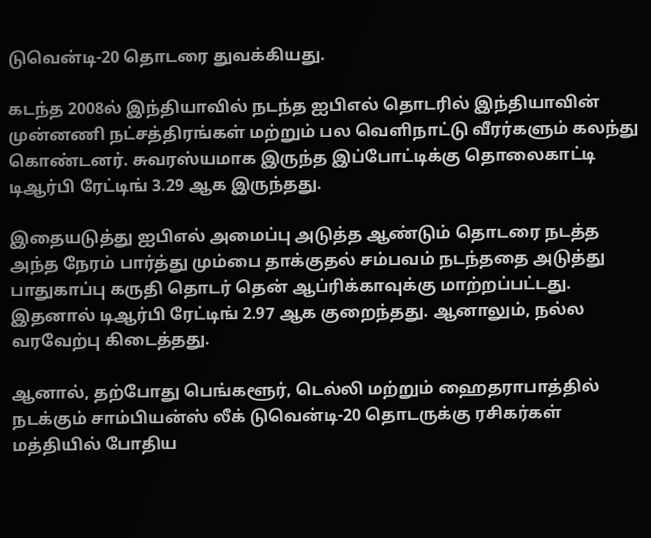டுவென்டி-20 தொடரை துவக்கியது.

கடந்த 2008ல் இந்தியாவில் நடந்த ஐபிஎல் தொடரில் இந்தியாவின் முன்னணி நட்சத்திரங்கள் மற்றும் பல வெளிநாட்டு வீரர்களும் கலந்து கொண்டனர். சுவரஸ்யமாக இருந்த இப்போட்டிக்கு தொலைகாட்டி டிஆர்பி ரேட்டிங் 3.29 ஆக இருந்தது.

இதையடுத்து ஐபிஎல் அமைப்பு அடுத்த ஆண்டும் தொடரை நடத்த அந்த நேரம் பார்த்து மும்பை தாக்குதல் சம்பவம் நடந்ததை அடுத்து பாதுகாப்பு கருதி தொடர் தென் ஆப்ரிக்காவுக்கு மாற்றப்பட்டது. இதனால் டிஆர்பி ரேட்டிங் 2.97 ஆக குறைந்தது. ஆனாலும், நல்ல வரவேற்பு கிடைத்தது.

ஆனால், தற்போது பெங்களூர், டெல்லி மற்றும் ஹைதராபாத்தில் நடக்கும் சாம்பியன்ஸ் லீக் டுவென்டி-20 தொடருக்கு ரசிகர்கள் மத்தியில் போதிய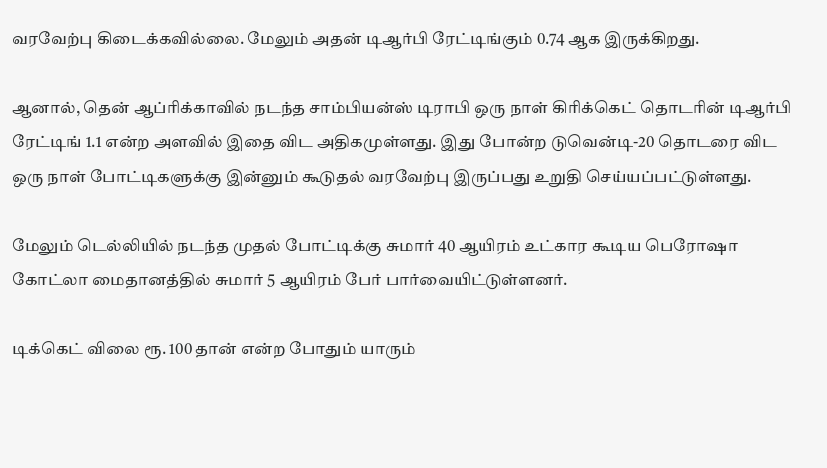வரவேற்பு கிடைக்கவில்லை. மேலும் அதன் டிஆர்பி ரேட்டிங்கும் 0.74 ஆக இருக்கிறது.

ஆனால், தென் ஆப்ரிக்காவில் நடந்த சாம்பியன்ஸ் டிராபி ஒரு நாள் கிரிக்கெட் தொடரின் டிஆர்பி ரேட்டிங் 1.1 என்ற அளவில் இதை விட அதிகமுள்ளது. இது போன்ற டுவென்டி-20 தொடரை விட ஒரு நாள் போட்டிகளுக்கு இன்னும் கூடுதல் வரவேற்பு இருப்பது உறுதி செய்யப்பட்டுள்ளது.

மேலும் டெல்லியில் நடந்த முதல் போட்டிக்கு சுமார் 40 ஆயிரம் உட்கார கூடிய பெரோஷா கோட்லா மைதானத்தில் சுமார் 5 ஆயிரம் பேர் பார்வையிட்டுள்ளனர்.

டிக்கெட் விலை ரூ. 100 தான் என்ற போதும் யாரும்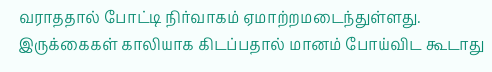வராததால் போட்டி நிர்வாகம் ஏமாற்றமடைந்துள்ளது. இருக்கைகள் காலியாக கிடப்பதால் மானம் போய்விட கூடாது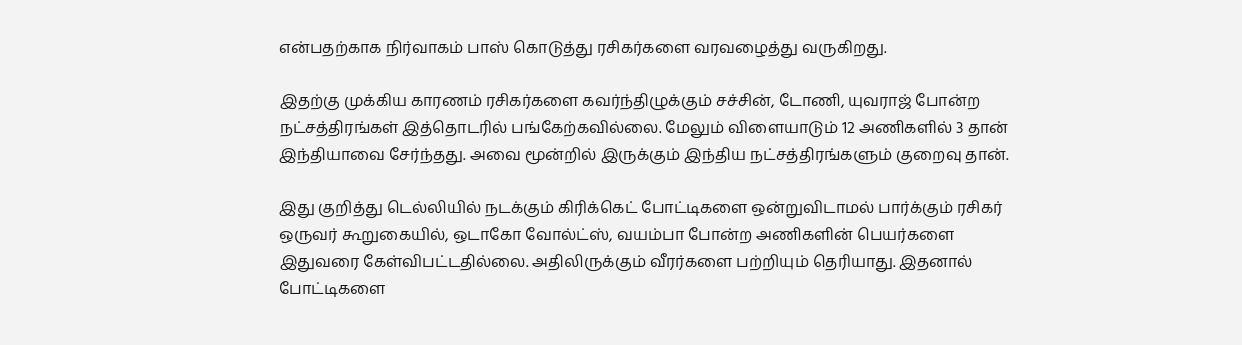என்பதற்காக நிர்வாகம் பாஸ் கொடுத்து ரசிகர்களை வரவழைத்து வருகிறது.

இதற்கு முக்கிய காரணம் ரசிகர்களை கவர்ந்திழுக்கும் சச்சின், டோணி, யுவராஜ் போன்ற நட்சத்திரங்கள் இத்தொடரில் பங்கேற்கவில்லை. மேலும் விளையாடும் 12 அணிகளில் 3 தான் இந்தியாவை சேர்ந்தது. அவை மூன்றில் இருக்கும் இந்திய நட்சத்திரங்களும் குறைவு தான்.

இது குறித்து டெல்லியில் நடக்கும் கிரிக்கெட் போட்டிகளை ஒன்றுவிடாமல் பார்க்கும் ரசிகர் ஒருவர் கூறுகையில், ஒடாகோ வோல்ட்ஸ், வயம்பா போன்ற அணிகளின் பெயர்களை இதுவரை கேள்விபட்டதில்லை. அதிலிருக்கும் வீரர்களை பற்றியும் தெரியாது. இதனால் போட்டிகளை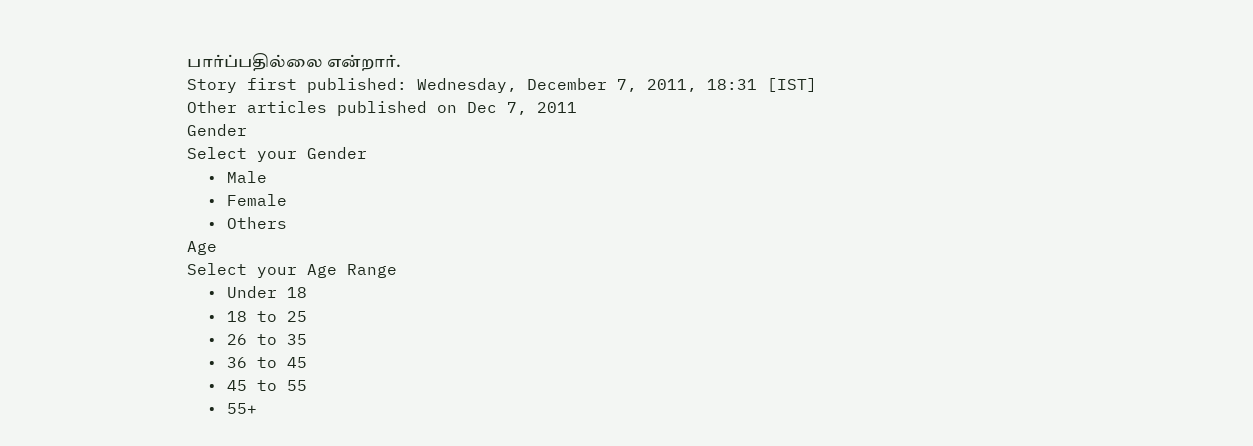பார்ப்பதில்லை என்றார்.
Story first published: Wednesday, December 7, 2011, 18:31 [IST]
Other articles published on Dec 7, 2011
Gender
Select your Gender
  • Male
  • Female
  • Others
Age
Select your Age Range
  • Under 18
  • 18 to 25
  • 26 to 35
  • 36 to 45
  • 45 to 55
  • 55+